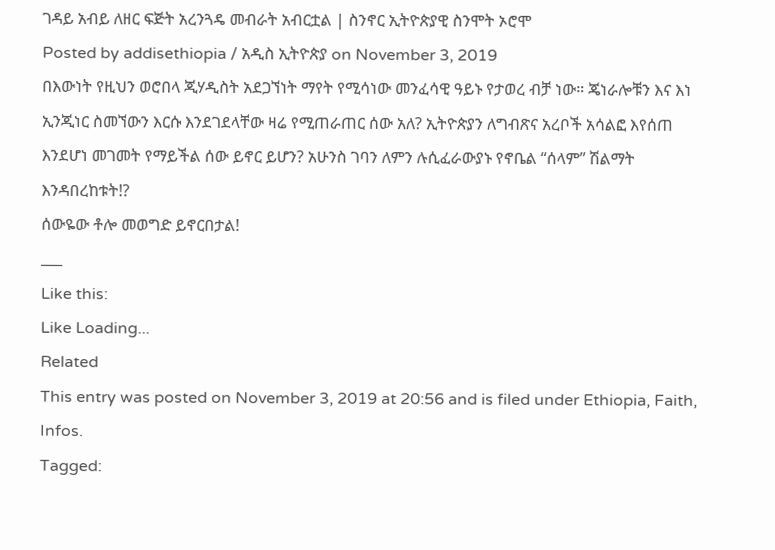ገዳይ አብይ ለዘር ፍጅት አረንጓዴ መብራት አብርቷል | ስንኖር ኢትዮጵያዊ ስንሞት ኦሮሞ
Posted by addisethiopia / አዲስ ኢትዮጵያ on November 3, 2019
በእውነት የዚህን ወሮበላ ጂሃዲስት አደጋኘነት ማየት የሚሳነው መንፈሳዊ ዓይኑ የታወረ ብቻ ነው። ጄነራሎቹን እና እነ ኢንጂነር ስመኘውን እርሱ እንደገደላቸው ዛሬ የሚጠራጠር ሰው አለ? ኢትዮጵያን ለግብጽና አረቦች አሳልፎ እየሰጠ እንደሆነ መገመት የማይችል ሰው ይኖር ይሆን? አሁንስ ገባን ለምን ሉሲፈራውያኑ የኖቤል “ሰላም” ሽልማት እንዳበረከቱት!?
ሰውዬው ቶሎ መወግድ ይኖርበታል!
___
Like this:
Like Loading...
Related
This entry was posted on November 3, 2019 at 20:56 and is filed under Ethiopia, Faith, Infos.
Tagged: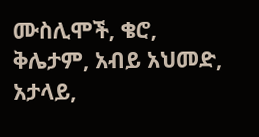ሙስሊሞች, ቄሮ, ቅሌታም, አብይ አህመድ, አታላይ,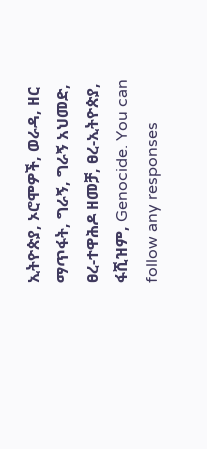ኢትዮጵያ, ኦሮሞዎች, ወራዳ, ዘር ማጥፋት, ግራኝ, ግራኝ አህመድ, ፀረ-ተዋሕዶ ዘመቻ, ፀረ-ኢትዮጵያ, ፋሺዝም, Genocide. You can follow any responses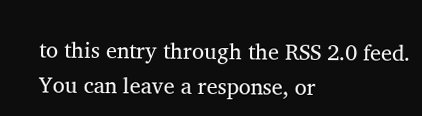to this entry through the RSS 2.0 feed.
You can leave a response, or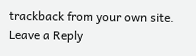trackback from your own site.
Leave a Reply